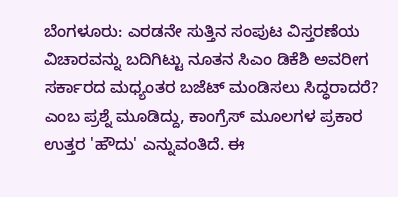ಬೆಂಗಳೂರು: ಎರಡನೇ ಸುತ್ತಿನ ಸಂಪುಟ ವಿಸ್ತರಣೆಯ ವಿಚಾರವನ್ನು ಬದಿಗಿಟ್ಟು ನೂತನ ಸಿಎಂ ಡಿಕೆಶಿ ಅವರೀಗ ಸರ್ಕಾರದ ಮಧ್ಯಂತರ ಬಜೆಟ್ ಮಂಡಿಸಲು ಸಿದ್ಧರಾದರೆ? ಎಂಬ ಪ್ರಶ್ನೆ ಮೂಡಿದ್ದು, ಕಾಂಗ್ರೆಸ್ ಮೂಲಗಳ ಪ್ರಕಾರ ಉತ್ತರ 'ಹೌದು' ಎನ್ನುವಂತಿದೆ. ಈ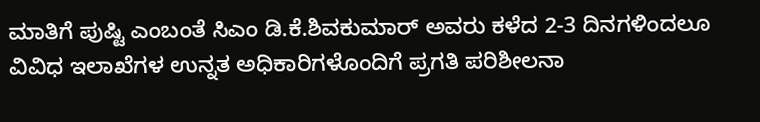ಮಾತಿಗೆ ಪುಷ್ಟಿ ಎಂಬಂತೆ ಸಿಎಂ ಡಿ.ಕೆ.ಶಿವಕುಮಾರ್ ಅವರು ಕಳೆದ 2-3 ದಿನಗಳಿಂದಲೂ ವಿವಿಧ ಇಲಾಖೆಗಳ ಉನ್ನತ ಅಧಿಕಾರಿಗಳೊಂದಿಗೆ ಪ್ರಗತಿ ಪರಿಶೀಲನಾ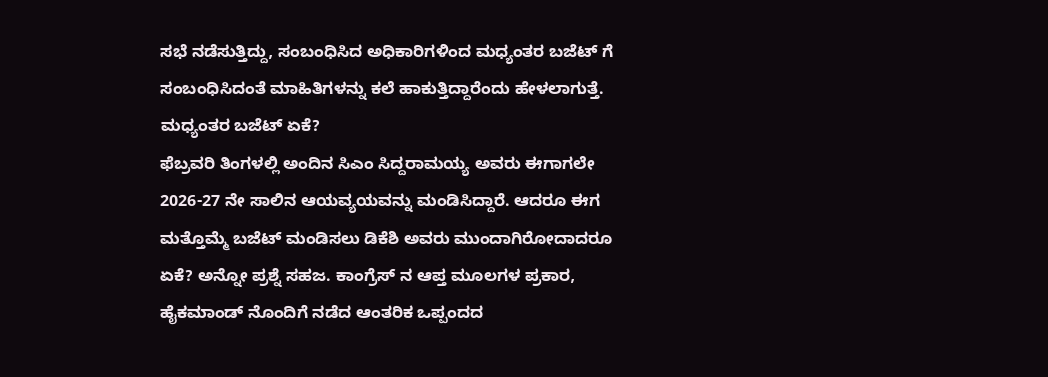ಸಭೆ ನಡೆಸುತ್ತಿದ್ದು, ಸಂಬಂಧಿಸಿದ ಅಧಿಕಾರಿಗಳಿಂದ ಮಧ್ಯಂತರ ಬಜೆಟ್ ಗೆ ಸಂಬಂಧಿಸಿದಂತೆ ಮಾಹಿತಿಗಳನ್ನು ಕಲೆ ಹಾಕುತ್ತಿದ್ದಾರೆಂದು ಹೇಳಲಾಗುತ್ತೆ.
ಮಧ್ಯಂತರ ಬಜೆಟ್ ಏಕೆ?
ಫೆಬ್ರವರಿ ತಿಂಗಳಲ್ಲಿ ಅಂದಿನ ಸಿಎಂ ಸಿದ್ದರಾಮಯ್ಯ ಅವರು ಈಗಾಗಲೇ 2026-27 ನೇ ಸಾಲಿನ ಆಯವ್ಯಯವನ್ನು ಮಂಡಿಸಿದ್ದಾರೆ. ಆದರೂ ಈಗ ಮತ್ತೊಮ್ಮೆ ಬಜೆಟ್ ಮಂಡಿಸಲು ಡಿಕೆಶಿ ಅವರು ಮುಂದಾಗಿರೋದಾದರೂ ಏಕೆ? ಅನ್ನೋ ಪ್ರಶ್ನೆ ಸಹಜ. ಕಾಂಗ್ರೆಸ್ ನ ಆಪ್ತ ಮೂಲಗಳ ಪ್ರಕಾರ, ಹೈಕಮಾಂಡ್ ನೊಂದಿಗೆ ನಡೆದ ಆಂತರಿಕ ಒಪ್ಪಂದದ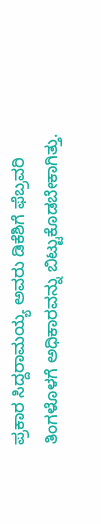ಪ್ರಕಾರ ಸಿದ್ದರಾಮಯ್ಯ ಅವರು ಡಿಕೆಶಿಗೆ ಫೆಬ್ರವರಿ ತಿಂಗಳೊಳಗೆ ಅಧಿಕಾರವನ್ನು ಬಿಟ್ಟುಕೊಡಬೇಕಾಗಿತ್ತು.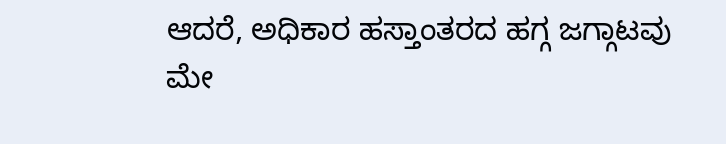ಆದರೆ, ಅಧಿಕಾರ ಹಸ್ತಾಂತರದ ಹಗ್ಗ ಜಗ್ಗಾಟವು ಮೇ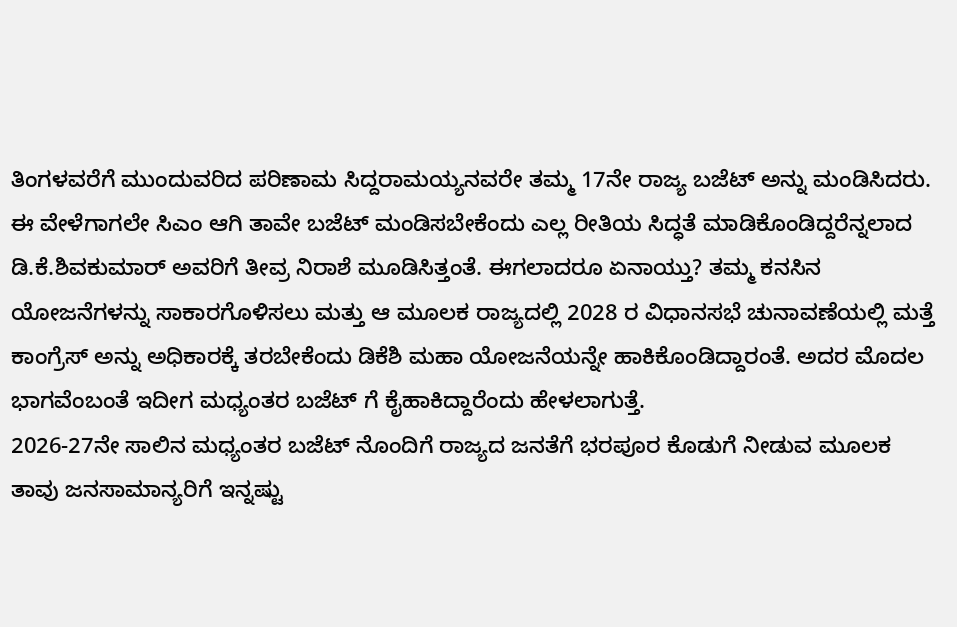ತಿಂಗಳವರೆಗೆ ಮುಂದುವರಿದ ಪರಿಣಾಮ ಸಿದ್ದರಾಮಯ್ಯನವರೇ ತಮ್ಮ 17ನೇ ರಾಜ್ಯ ಬಜೆಟ್ ಅನ್ನು ಮಂಡಿಸಿದರು.
ಈ ವೇಳೆಗಾಗಲೇ ಸಿಎಂ ಆಗಿ ತಾವೇ ಬಜೆಟ್ ಮಂಡಿಸಬೇಕೆಂದು ಎಲ್ಲ ರೀತಿಯ ಸಿದ್ಧತೆ ಮಾಡಿಕೊಂಡಿದ್ದರೆನ್ನಲಾದ ಡಿ.ಕೆ.ಶಿವಕುಮಾರ್ ಅವರಿಗೆ ತೀವ್ರ ನಿರಾಶೆ ಮೂಡಿಸಿತ್ತಂತೆ. ಈಗಲಾದರೂ ಏನಾಯ್ತು? ತಮ್ಮ ಕನಸಿನ ಯೋಜನೆಗಳನ್ನು ಸಾಕಾರಗೊಳಿಸಲು ಮತ್ತು ಆ ಮೂಲಕ ರಾಜ್ಯದಲ್ಲಿ 2028 ರ ವಿಧಾನಸಭೆ ಚುನಾವಣೆಯಲ್ಲಿ ಮತ್ತೆ ಕಾಂಗ್ರೆಸ್ ಅನ್ನು ಅಧಿಕಾರಕ್ಕೆ ತರಬೇಕೆಂದು ಡಿಕೆಶಿ ಮಹಾ ಯೋಜನೆಯನ್ನೇ ಹಾಕಿಕೊಂಡಿದ್ದಾರಂತೆ. ಅದರ ಮೊದಲ ಭಾಗವೆಂಬಂತೆ ಇದೀಗ ಮಧ್ಯಂತರ ಬಜೆಟ್ ಗೆ ಕೈಹಾಕಿದ್ದಾರೆಂದು ಹೇಳಲಾಗುತ್ತೆ.
2026-27ನೇ ಸಾಲಿನ ಮಧ್ಯಂತರ ಬಜೆಟ್ ನೊಂದಿಗೆ ರಾಜ್ಯದ ಜನತೆಗೆ ಭರಪೂರ ಕೊಡುಗೆ ನೀಡುವ ಮೂಲಕ ತಾವು ಜನಸಾಮಾನ್ಯರಿಗೆ ಇನ್ನಷ್ಟು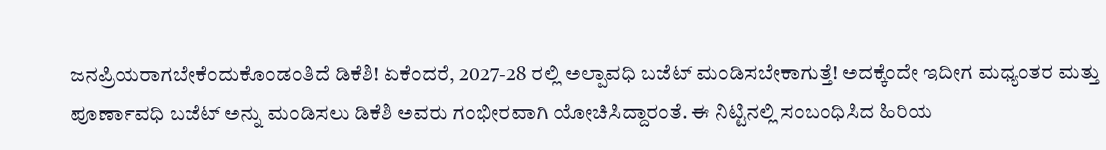ಜನಪ್ರಿಯರಾಗಬೇಕೆಂದುಕೊಂಡಂತಿದೆ ಡಿಕೆಶಿ! ಏಕೆಂದರೆ, 2027-28 ರಲ್ಲಿ ಅಲ್ಪಾವಧಿ ಬಜೆಟ್ ಮಂಡಿಸಬೇಕಾಗುತ್ತೆ! ಅದಕ್ಕೆಂದೇ ಇದೀಗ ಮಧ್ಯಂತರ ಮತ್ತು ಪೂರ್ಣಾವಧಿ ಬಜೆಟ್ ಅನ್ನು ಮಂಡಿಸಲು ಡಿಕೆಶಿ ಅವರು ಗಂಭೀರವಾಗಿ ಯೋಚಿಸಿದ್ದಾರಂತೆ. ಈ ನಿಟ್ಟಿನಲ್ಲಿ ಸಂಬಂಧಿಸಿದ ಹಿರಿಯ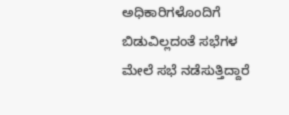ಅಧಿಕಾರಿಗಳೊಂದಿಗೆ ಬಿಡುವಿಲ್ಲದಂತೆ ಸಭೆಗಳ ಮೇಲೆ ಸಭೆ ನಡೆಸುತ್ತಿದ್ದಾರೆ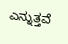ಎನ್ನುತ್ತವೆ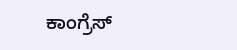ಕಾಂಗ್ರೆಸ್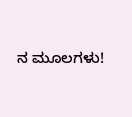ನ ಮೂಲಗಳು!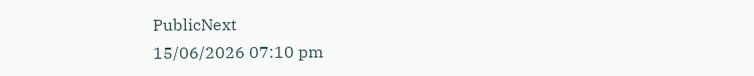PublicNext
15/06/2026 07:10 pm